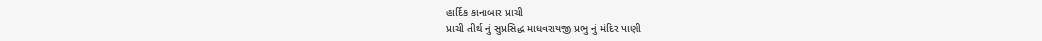હાર્દિક કાનાબાર પ્રાચી
પ્રાચી તીર્થ નું સુપ્રસિદ્ધ માધવરાયજી પ્રભુ નું મંદિર પાણી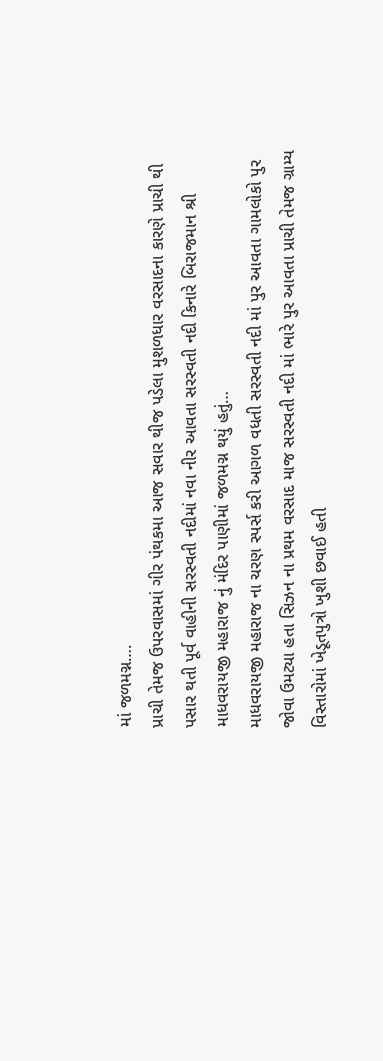માં જળમગ્ન….
પ્રાચી તેમજ ઉપરવાસમાં ગીર પંથકમા આજ સવાર થીજ પડેલા મુશળધાર વરસાદના કારણે પ્રાચી થી પસાર થતી પૂર્વ વાહીની સરસ્વતી નદીમાં નવા નીર આવતા સરસ્વતી નદી કિનારે બિરાજમાન શ્રી માધવરાયજી મહારાજ નું મંદિર પાણીમાં જળમગ્ન થયું હતું…
માધવરાયજી મહારાજ ના ચરણ સ્પર્સ કરી આગળ વધતી સરસ્વતી નદી માં પુર આવતા ગામલોકો પુર જોવા ઉમટ્યા હતા સિઝન ના પ્રથમ વરસાદ માજ સરસ્વતી નદી માં ભારે પુર આવતા પ્રાચી તેમજ ગ્રામ્ય વિસ્તારોમાં ખેડૂતપુત્રો ખુશી છવાઈ હતી